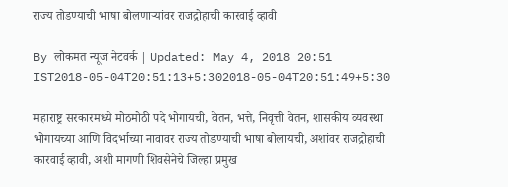राज्य तोडण्याची भाषा बोलणाऱ्यांवर राजद्रोहाची कारवाई व्हावी

By लोकमत न्यूज नेटवर्क | Updated: May 4, 2018 20:51 IST2018-05-04T20:51:13+5:302018-05-04T20:51:49+5:30

महाराष्ट्र सरकारमध्ये मोठमोठी पदे भोगायची, वेतन, भत्ते, निवृत्ती वेतन, शासकीय व्यवस्था भोगायच्या आणि विदर्भाच्या नावावर राज्य तोडण्याची भाषा बोलायची, अशांवर राजद्रोहाची कारवाई व्हावी, अशी मागणी शिवसेनेचे जिल्हा प्रमुख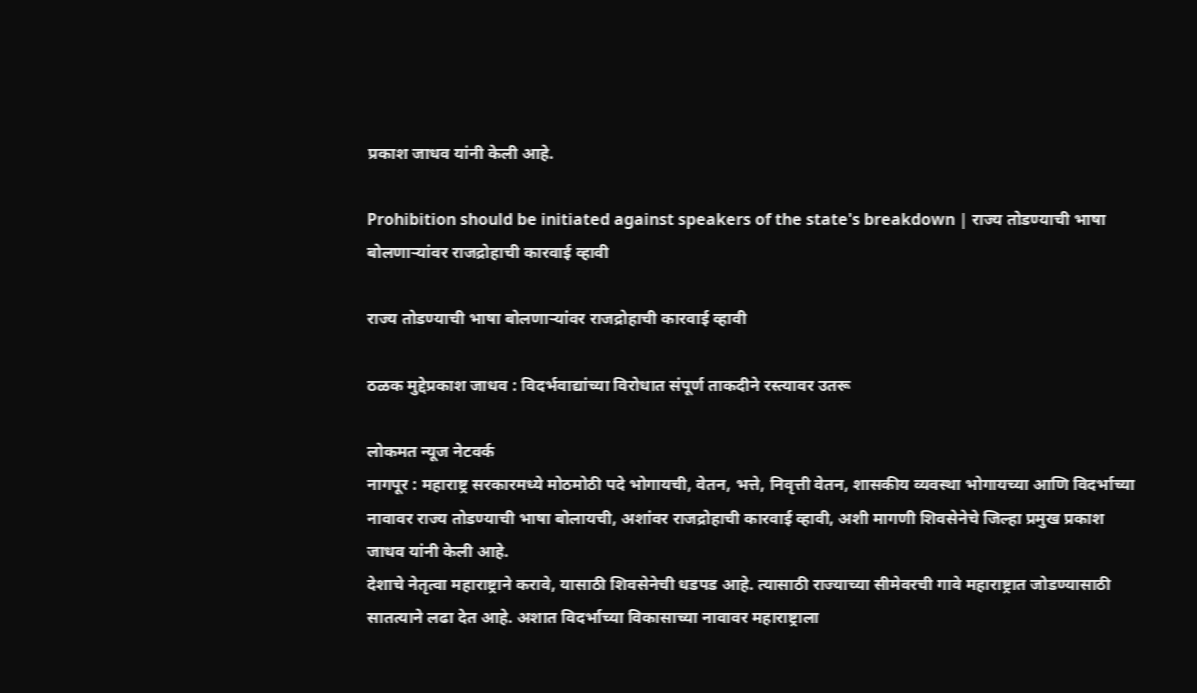प्रकाश जाधव यांनी केली आहे.

Prohibition should be initiated against speakers of the state's breakdown | राज्य तोडण्याची भाषा बोलणाऱ्यांवर राजद्रोहाची कारवाई व्हावी

राज्य तोडण्याची भाषा बोलणाऱ्यांवर राजद्रोहाची कारवाई व्हावी

ठळक मुद्देप्रकाश जाधव : विदर्भवाद्यांच्या विरोधात संपूर्ण ताकदीने रस्त्यावर उतरू

लोकमत न्यूज नेटवर्क
नागपूर : महाराष्ट्र सरकारमध्ये मोठमोठी पदे भोगायची, वेतन, भत्ते, निवृत्ती वेतन, शासकीय व्यवस्था भोगायच्या आणि विदर्भाच्या नावावर राज्य तोडण्याची भाषा बोलायची, अशांवर राजद्रोहाची कारवाई व्हावी, अशी मागणी शिवसेनेचे जिल्हा प्रमुख प्रकाश जाधव यांनी केली आहे.
देशाचे नेतृत्वा महाराष्ट्राने करावे, यासाठी शिवसेनेची धडपड आहे. त्यासाठी राज्याच्या सीमेवरची गावे महाराष्ट्रात जोडण्यासाठी सातत्याने लढा देत आहे. अशात विदर्भाच्या विकासाच्या नावावर महाराष्ट्राला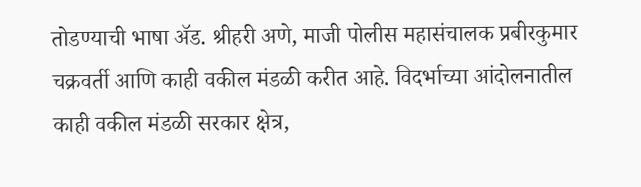तोडण्याची भाषा अ‍ॅड. श्रीहरी अणे, माजी पोलीस महासंचालक प्रबीरकुमार चक्रवर्ती आणि काही वकील मंडळी करीत आहे. विदर्भाच्या आंदोलनातील काही वकील मंडळी सरकार क्षेत्र,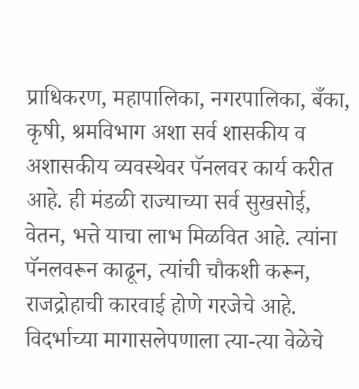प्राधिकरण, महापालिका, नगरपालिका, बँका, कृषी, श्रमविभाग अशा सर्व शासकीय व अशासकीय व्यवस्थेवर पॅनलवर कार्य करीत आहे. ही मंडळी राज्याच्या सर्व सुखसोई, वेतन, भत्ते याचा लाभ मिळवित आहे. त्यांना पॅनलवरून काढून, त्यांची चौकशी करून, राजद्रोहाची कारवाई होणे गरजेचे आहे. विदर्भाच्या मागासलेपणाला त्या-त्या वेळेचे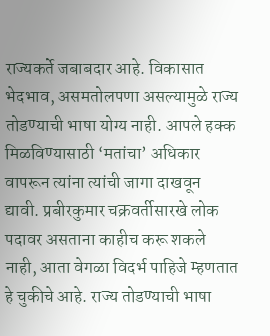राज्यकर्ते जबाबदार आहे. विकासात भेदभाव, असमतोलपणा असल्यामुळे राज्य तोडण्याची भाषा योग्य नाही. आपले हक्क मिळविण्यासाठी ‘मतांचा’ अधिकार वापरून त्यांना त्यांची जागा दाखवून द्यावी. प्रबीरकुमार चक्रवर्तीसारखे लोक पदावर असताना काहीच करू शकले नाही, आता वेगळा विदर्भ पाहिजे म्हणतात हे चुकीचे आहे. राज्य तोडण्याची भाषा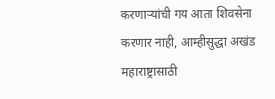करणाऱ्यांची गय आता शिवसेना करणार नाही, आम्हीसुद्धा अखंड महाराष्ट्रासाठी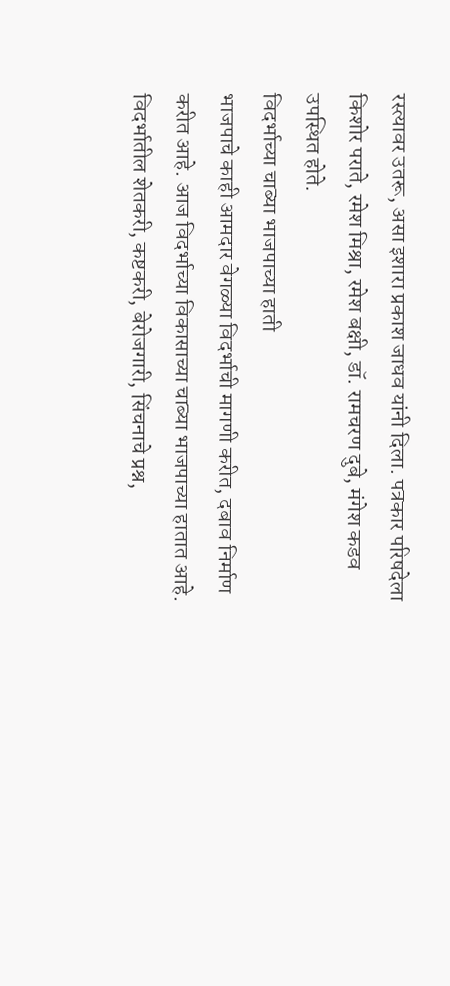रस्त्यावर उतरू, असा इशारा प्रकाश जाधव यांनी दिला. पत्रकार परिषदेला किशोर पराते, रमेश मिश्रा, रमेश बक्षी, डॉ. रामचरण दुबे, मंगेश कडव उपस्थित होते.
विदर्भाच्या चाब्या भाजपाच्या हाती
भाजपाचे काही आमदार वेगळ्या विदर्भाची मागणी करीत, दबाव निर्माण करीत आहे. आज विदर्भाच्या विकासाच्या चाब्या भाजपाच्या हातात आहे. विदर्भातील शेतकरी, कष्टकरी, बेरोजगारी, सिंचनाचे प्रश्न,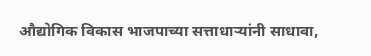औद्योगिक विकास भाजपाच्या सत्ताधाऱ्यांनी साधावा,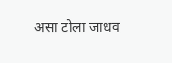असा टोला जाधव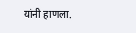यांनी हाणला.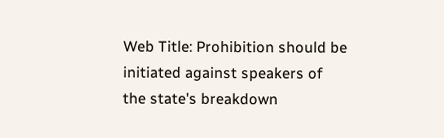Web Title: Prohibition should be initiated against speakers of the state's breakdown